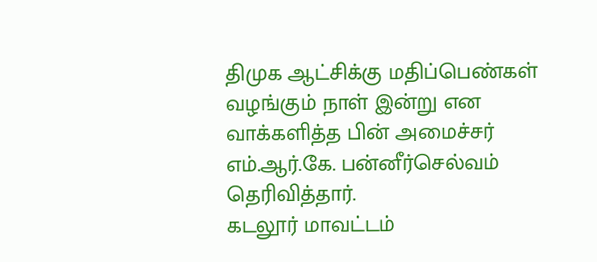திமுக ஆட்சிக்கு மதிப்பெண்கள் வழங்கும் நாள் இன்று என வாக்களித்த பின் அமைச்சர் எம்.ஆர்.கே. பன்னீர்செல்வம் தெரிவித்தார்.
கடலூர் மாவட்டம்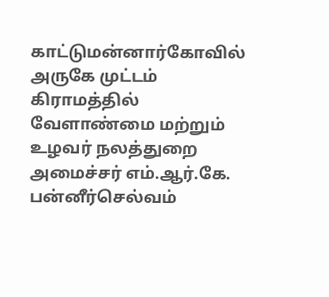காட்டுமன்னார்கோவில் அருகே முட்டம் கிராமத்தில் வேளாண்மை மற்றும் உழவர் நலத்துறை அமைச்சர் எம்.ஆர்.கே. பன்னீர்செல்வம்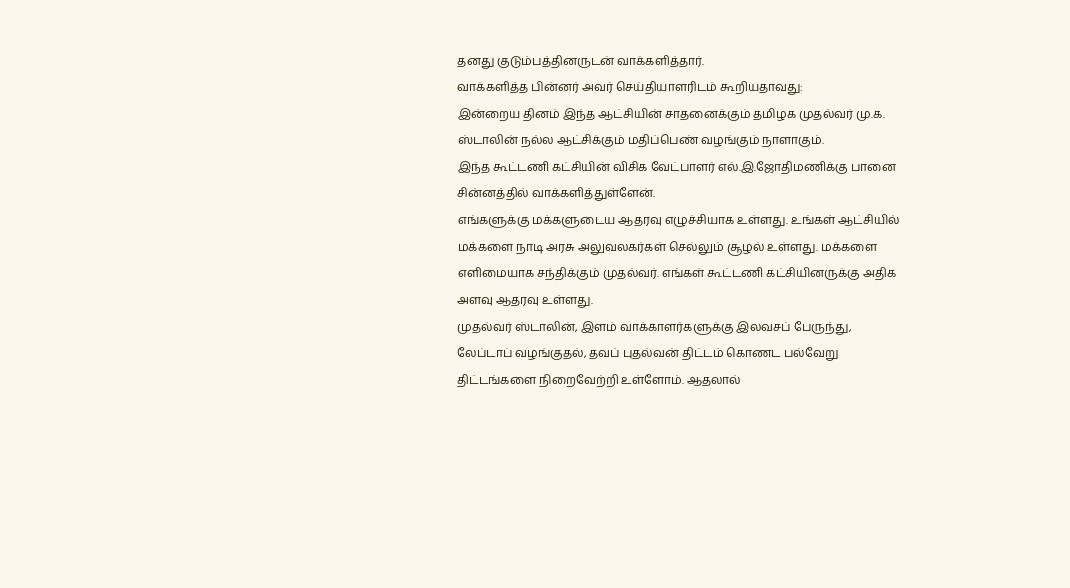தனது குடும்பத்தினருடன் வாக்களித்தார்.
வாக்களித்த பின்னர் அவர் செய்தியாளரிடம் கூறியதாவது:
இன்றைய தினம் இந்த ஆட்சியின் சாதனைக்கும் தமிழக முதல்வர் மு.க. ஸ்டாலின் நல்ல ஆட்சிக்கும் மதிப்பெண் வழங்கும் நாளாகும்.
இந்த கூட்டணி கட்சியின் விசிக வேட்பாளர் எல்.இ.ஜோதிமணிக்கு பானை சின்னத்தில் வாக்களித்துள்ளேன்.
எங்களுக்கு மக்களுடைய ஆதரவு எழுச்சியாக உள்ளது. உங்கள் ஆட்சியில் மக்களை நாடி அரசு அலுவலகர்கள் செல்லும் சூழல் உள்ளது. மக்களை எளிமையாக சந்திக்கும் முதல்வர். எங்கள் கூட்டணி கட்சியினருக்கு அதிக அளவு ஆதரவு உள்ளது.
முதல்வர் ஸ்டாலின், இளம் வாக்காளர்களுக்கு இலவசப் பேருந்து, லேப்டாப் வழங்குதல், தவப் புதல்வன் திட்டம் கொணட பல்வேறு திட்டங்களை நிறைவேற்றி உள்ளோம். ஆதலால்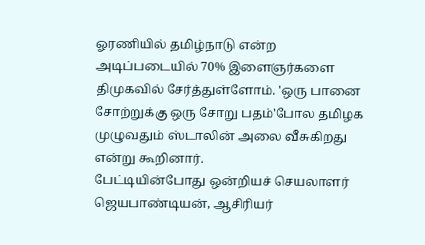ஓரணியில் தமிழ்நாடு என்ற அடிப்படையில் 70% இளைஞர்களை திமுகவில் சேர்த்துள்ளோம். 'ஒரு பானை சோற்றுக்கு ஒரு சோறு பதம்'போல தமிழக முழுவதும் ஸ்டாலின் அலை வீசுகிறது என்று கூறினார்.
பேட்டியின்போது ஒன்றியச் செயலாளர் ஜெயபாண்டியன், ஆசிரியர்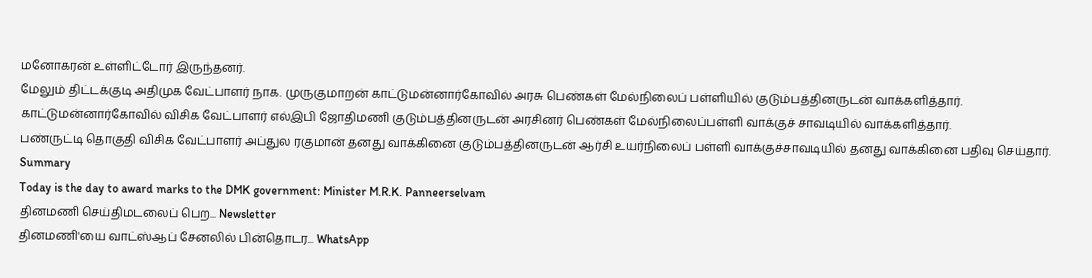மனோகரன் உள்ளிட்டோர் இருந்தனர்.
மேலும் திட்டக்குடி அதிமுக வேட்பாளர் நாக. முருகுமாறன் காட்டுமன்னார்கோவில் அரசு பெண்கள் மேல்நிலைப் பள்ளியில் குடும்பத்தினருடன் வாக்களித்தார்.
காட்டுமன்னார்கோவில் விசிக வேட்பாளர் எல்இபி ஜோதிமணி குடும்பத்தினருடன் அரசினர் பெண்கள் மேல்நிலைப்பள்ளி வாக்குச் சாவடியில் வாக்களித்தார்.
பண்ருட்டி தொகுதி விசிக வேட்பாளர் அப்துல ரகுமான் தனது வாக்கினை குடும்பத்தினருடன் ஆர்சி உயர்நிலைப் பள்ளி வாக்குச்சாவடியில் தனது வாக்கினை பதிவு செய்தார்.
Summary
Today is the day to award marks to the DMK government: Minister M.R.K. Panneerselvam
தினமணி செய்திமடலைப் பெற... Newsletter
தினமணி'யை வாட்ஸ்ஆப் சேனலில் பின்தொடர... WhatsApp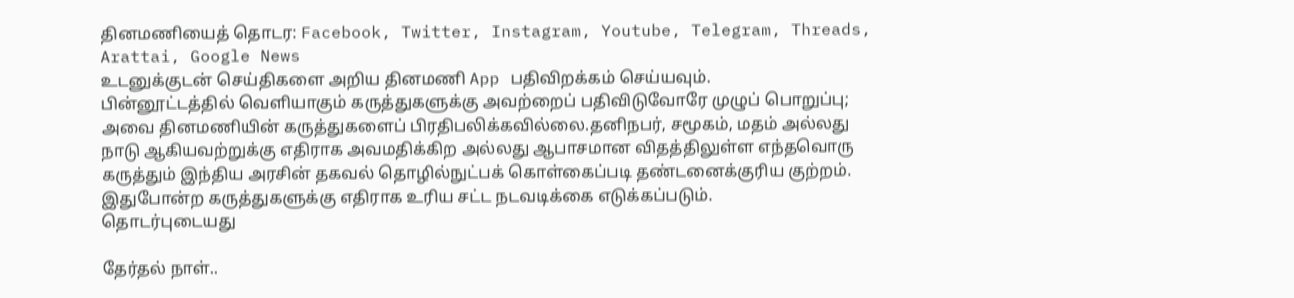தினமணியைத் தொடர: Facebook, Twitter, Instagram, Youtube, Telegram, Threads, Arattai, Google News
உடனுக்குடன் செய்திகளை அறிய தினமணி App பதிவிறக்கம் செய்யவும்.
பின்னூட்டத்தில் வெளியாகும் கருத்துகளுக்கு அவற்றைப் பதிவிடுவோரே முழுப் பொறுப்பு; அவை தினமணியின் கருத்துகளைப் பிரதிபலிக்கவில்லை.தனிநபர், சமூகம், மதம் அல்லது நாடு ஆகியவற்றுக்கு எதிராக அவமதிக்கிற அல்லது ஆபாசமான விதத்திலுள்ள எந்தவொரு கருத்தும் இந்திய அரசின் தகவல் தொழில்நுட்பக் கொள்கைப்படி தண்டனைக்குரிய குற்றம். இதுபோன்ற கருத்துகளுக்கு எதிராக உரிய சட்ட நடவடிக்கை எடுக்கப்படும்.
தொடர்புடையது

தேர்தல் நாள்..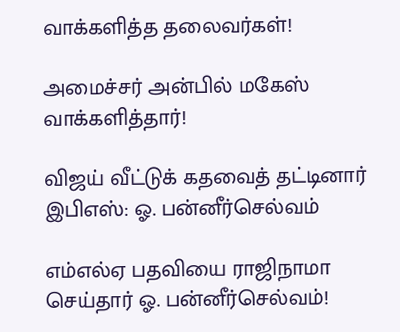வாக்களித்த தலைவர்கள்!

அமைச்சர் அன்பில் மகேஸ் வாக்களித்தார்!

விஜய் வீட்டுக் கதவைத் தட்டினார் இபிஎஸ்: ஓ. பன்னீர்செல்வம்

எம்எல்ஏ பதவியை ராஜிநாமா செய்தார் ஓ. பன்னீர்செல்வம்!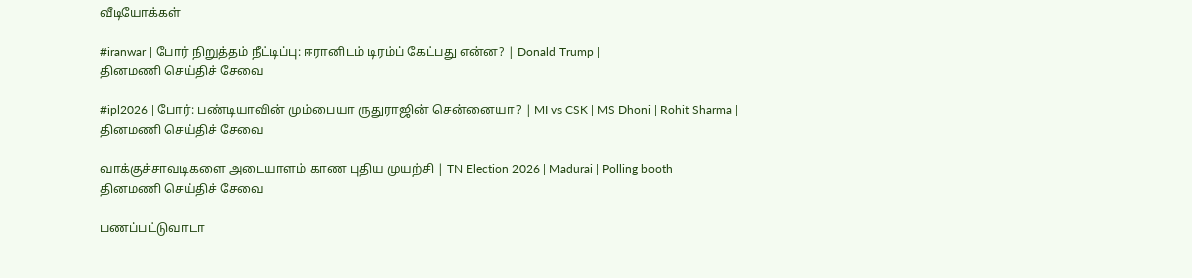வீடியோக்கள்

#iranwar | போர் நிறுத்தம் நீட்டிப்பு: ஈரானிடம் டிரம்ப் கேட்பது என்ன? | Donald Trump |
தினமணி செய்திச் சேவை

#ipl2026 | போர்: பண்டியாவின் மும்பையா ருதுராஜின் சென்னையா? | MI vs CSK | MS Dhoni | Rohit Sharma |
தினமணி செய்திச் சேவை

வாக்குச்சாவடிகளை அடையாளம் காண புதிய முயற்சி | TN Election 2026 | Madurai | Polling booth
தினமணி செய்திச் சேவை

பணப்பட்டுவாடா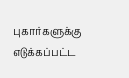புகார்களுக்கு எடுக்கப்பட்ட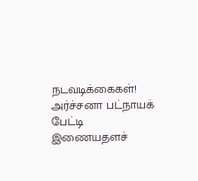நடவடிக்கைகள்! அர்ச்சனா பட்நாயக் பேட்டி
இணையதளச்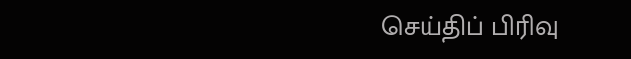செய்திப் பிரிவு